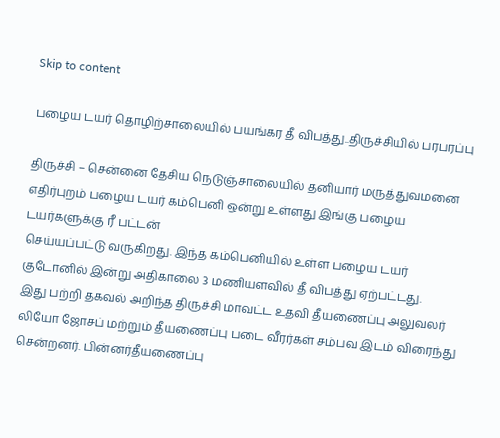Skip to content

பழைய டயர் தொழிற்சாலையில் பயங்கர தீ விபத்து..திருச்சியில் பரபரப்பு

திருச்சி – சென்னை தேசிய நெடுஞ்சாலையில் தனியார் மருத்துவமனை எதிர்புறம் பழைய டயர் கம்பெனி ஒன்று உள்ளது இங்கு பழைய டயர்களுக்கு ரீ பட்டன்
செய்யப்பட்டு வருகிறது. இந்த கம்பெனியில் உள்ள பழைய டயர் குடோனில் இன்று அதிகாலை 3 மணியளவில் தீ விபத்து ஏற்பட்டது.
இது பற்றி தகவல் அறிந்த திருச்சி மாவட்ட உதவி தீயணைப்பு அலுவலர் லியோ ஜோசப் மற்றும் தீயணைப்பு படை வீரர்கள் சம்பவ இடம் விரைந்து சென்றனர். பின்னர்தீயணைப்பு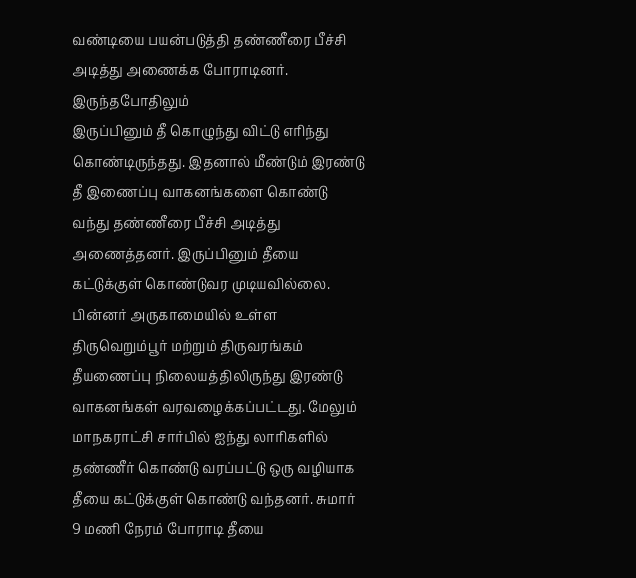வண்டியை பயன்படுத்தி தண்ணீரை பீச்சி அடித்து அணைக்க போராடினர். இருந்தபோதிலும்
இருப்பினும் தீ கொழுந்து விட்டு எரிந்து கொண்டிருந்தது. இதனால் மீண்டும் இரண்டு தீ இணைப்பு வாகனங்களை கொண்டு வந்து தண்ணீரை பீச்சி அடித்து அணைத்தனர். இருப்பினும் தீயை கட்டுக்குள் கொண்டுவர முடியவில்லை. பின்னர் அருகாமையில் உள்ள திருவெறும்பூர் மற்றும் திருவரங்கம் தீயணைப்பு நிலையத்திலிருந்து இரண்டு வாகனங்கள் வரவழைக்கப்பட்டது. மேலும் மாநகராட்சி சார்பில் ஐந்து லாரிகளில் தண்ணீர் கொண்டு வரப்பட்டு ஒரு வழியாக தீயை கட்டுக்குள் கொண்டு வந்தனர். சுமார் 9 மணி நேரம் போராடி தீயை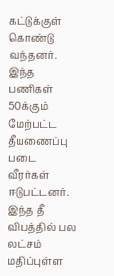கட்டுக்குள் கொண்டு வந்தனர். இந்த பணிகள் 50க்கும் மேற்பட்ட தீயணைப்பு படை வீரர்கள் ஈடுபட்டனர். இந்த தீ விபத்தில் பல லட்சம் மதிப்புள்ள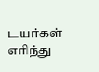டயர்கள் எரிந்து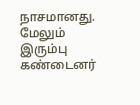நாசமானது. மேலும் இரும்பு கண்டைனர்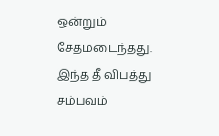ஒன்றும் சேதமடைந்தது.
இந்த தீ விபத்து சம்பவம்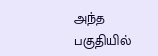அந்த பகுதியில்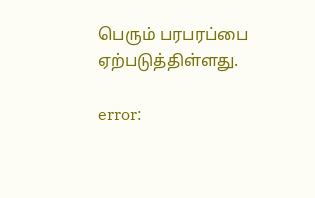பெரும் பரபரப்பை ஏற்படுத்திள்ளது.

error: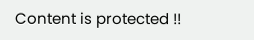Content is protected !!